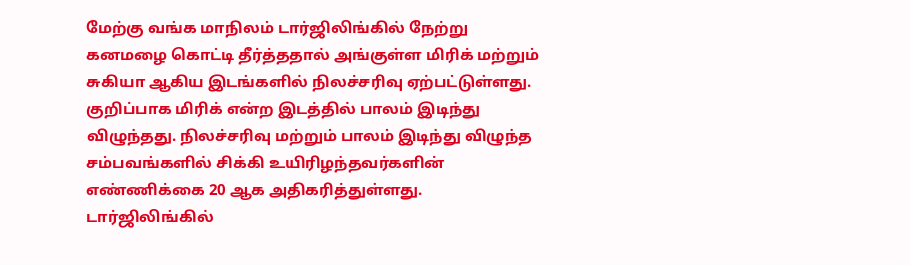மேற்கு வங்க மாநிலம் டார்ஜிலிங்கில் நேற்று கனமழை கொட்டி தீர்த்ததால் அங்குள்ள மிரிக் மற்றும் சுகியா ஆகிய இடங்களில் நிலச்சரிவு ஏற்பட்டுள்ளது. குறிப்பாக மிரிக் என்ற இடத்தில் பாலம் இடிந்து விழுந்தது. நிலச்சரிவு மற்றும் பாலம் இடிந்து விழுந்த சம்பவங்களில் சிக்கி உயிரிழந்தவர்களின் எண்ணிக்கை 20 ஆக அதிகரித்துள்ளது. டார்ஜிலிங்கில்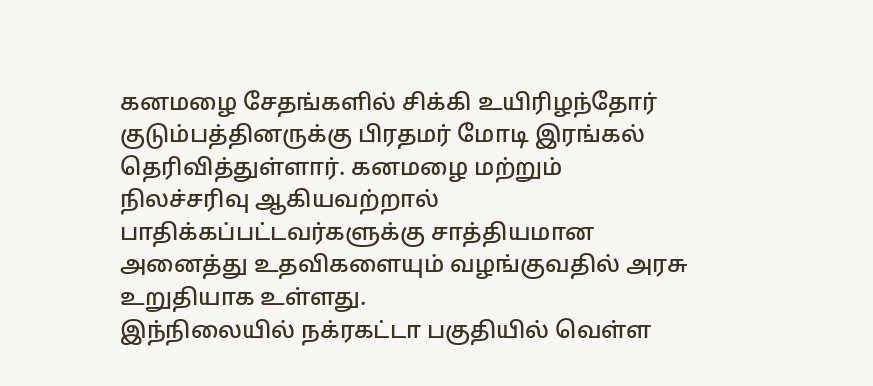கனமழை சேதங்களில் சிக்கி உயிரிழந்தோர் குடும்பத்தினருக்கு பிரதமர் மோடி இரங்கல் தெரிவித்துள்ளார். கனமழை மற்றும் நிலச்சரிவு ஆகியவற்றால் பாதிக்கப்பட்டவர்களுக்கு சாத்தியமான அனைத்து உதவிகளையும் வழங்குவதில் அரசு உறுதியாக உள்ளது.
இந்நிலையில் நக்ரகட்டா பகுதியில் வெள்ள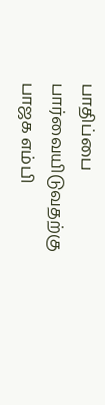பாதிப்பை பார்வையிடுவதற்கு பாஜக எம்பி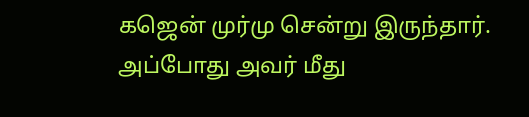கஜென் முர்மு சென்று இருந்தார். அப்போது அவர் மீது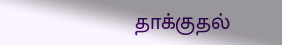தாக்குதல்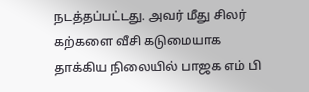நடத்தப்பட்டது. அவர் மீது சிலர் கற்களை வீசி கடுமையாக தாக்கிய நிலையில் பாஜக எம் பி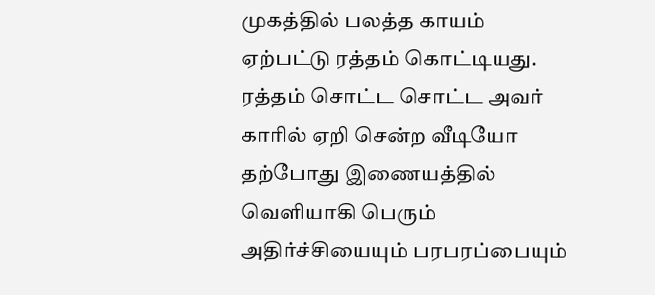முகத்தில் பலத்த காயம் ஏற்பட்டு ரத்தம் கொட்டியது. ரத்தம் சொட்ட சொட்ட அவர் காரில் ஏறி சென்ற வீடியோ தற்போது இணையத்தில் வெளியாகி பெரும் அதிர்ச்சியையும் பரபரப்பையும்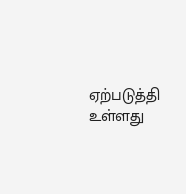ஏற்படுத்தி உள்ளது